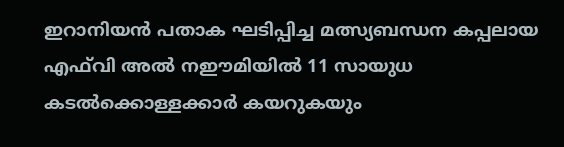ഇറാനിയൻ പതാക ഘടിപ്പിച്ച മത്സ്യബന്ധന കപ്പലായ എഫ്‌വി അൽ നഈമിയിൽ 11 സായുധ കടൽക്കൊള്ളക്കാർ കയറുകയും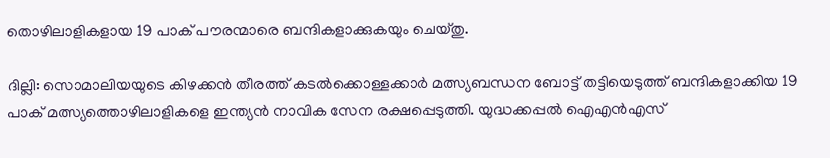തൊഴിലാളികളായ 19 പാക് പൗരന്മാരെ ബന്ദികളാക്കുകയും ചെയ്തു.

ദില്ലി: സൊമാലിയയുടെ കിഴക്കൻ തീരത്ത് കടൽക്കൊള്ളക്കാർ മത്സ്യബന്ധന ബോട്ട് തട്ടിയെടുത്ത് ബന്ദികളാക്കിയ 19 പാക് മത്സ്യത്തൊഴിലാളികളെ ഇന്ത്യൻ നാവിക സേന രക്ഷപ്പെടുത്തി. യുദ്ധക്കപ്പൽ ഐഎൻഎസ്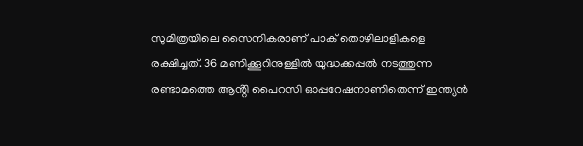സുമിത്രയിലെ സൈനികരാണ് പാക് തൊഴിലാളികളെ രക്ഷിച്ചത്. 36 മണിക്കൂറിനുള്ളിൽ യുദ്ധക്കപ്പൽ നടത്തുന്ന രണ്ടാമത്തെ ആൻ്റി പൈറസി ഓപ്പറേഷനാണിതെന്ന് ഇന്ത്യൻ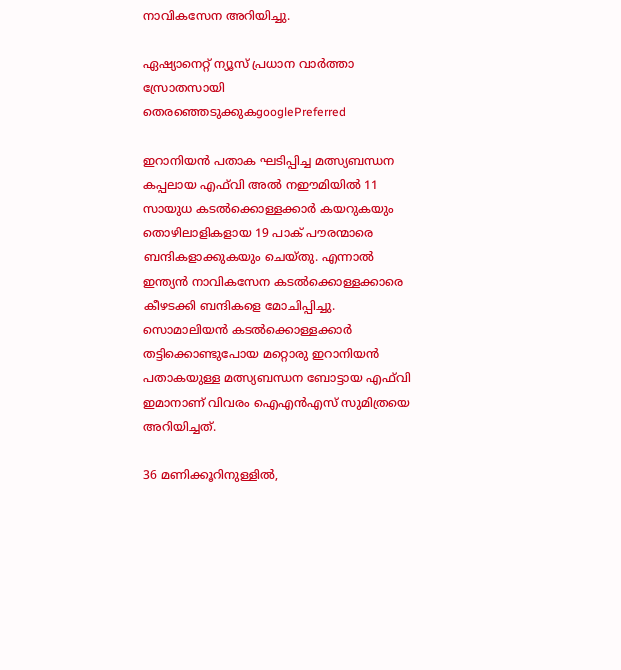നാവികസേന അറിയിച്ചു.

ഏഷ്യാനെറ്റ് ന്യൂസ് പ്രധാന വാർത്താ സ്രോതസായി തെരഞ്ഞെടുക്കുകgooglePreferred

ഇറാനിയൻ പതാക ഘടിപ്പിച്ച മത്സ്യബന്ധന കപ്പലായ എഫ്‌വി അൽ നഈമിയിൽ 11 സായുധ കടൽക്കൊള്ളക്കാർ കയറുകയും തൊഴിലാളികളായ 19 പാക് പൗരന്മാരെ ബന്ദികളാക്കുകയും ചെയ്തു. എന്നാൽ ഇന്ത്യൻ നാവികസേന കടൽക്കൊള്ളക്കാരെ കീഴടക്കി ബന്ദികളെ മോചിപ്പിച്ചു. സൊമാലിയൻ കടൽക്കൊള്ളക്കാർ തട്ടിക്കൊണ്ടുപോയ മറ്റൊരു ഇറാനിയൻ പതാകയുള്ള മത്സ്യബന്ധന ബോട്ടായ എഫ്‌വി ഇമാനാണ് വിവരം ഐഎൻഎസ് സുമിത്രയെ അറിയിച്ചത്.

36 മണിക്കൂറിനുള്ളിൽ,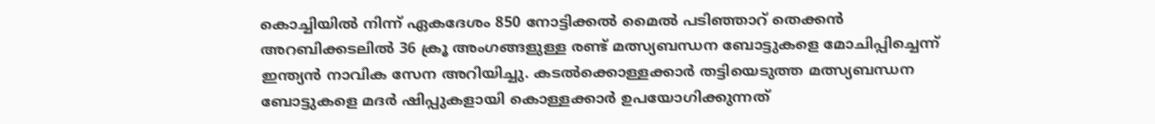കൊച്ചിയിൽ നിന്ന് ഏകദേശം 850 നോട്ടിക്കൽ മൈൽ പടിഞ്ഞാറ് തെക്കൻ അറബിക്കടലിൽ 36 ക്രൂ അംഗങ്ങളുള്ള രണ്ട് മത്സ്യബന്ധന ബോട്ടുകളെ മോചിപ്പിച്ചെന്ന് ഇന്ത്യൻ നാവിക സേന അറിയിച്ചു. കടൽക്കൊള്ളക്കാർ തട്ടിയെടുത്ത മത്സ്യബന്ധന ബോട്ടുകളെ മദർ ഷിപ്പുകളായി കൊള്ളക്കാർ ഉപയോഗിക്കുന്നത്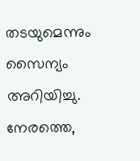തടയുമെന്നും സൈന്യം അറിയിച്ചു. നേരത്തെ,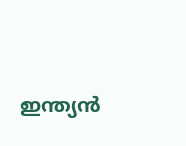ഇന്ത്യൻ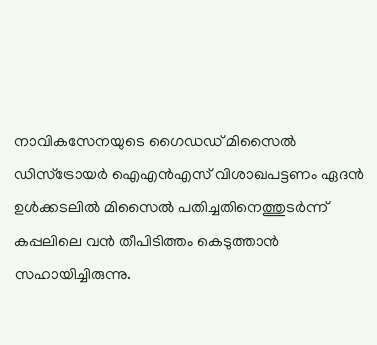നാവികസേനയുടെ ഗൈഡഡ് മിസൈൽ ഡിസ്ട്രോയർ ഐഎൻഎസ് വിശാഖപട്ടണം ഏദൻ ഉൾക്കടലിൽ മിസൈൽ പതിച്ചതിനെത്തുടർന്ന് കപ്പലിലെ വൻ തീപിടിത്തം കെടുത്താൻ സഹായിച്ചിരുന്നു.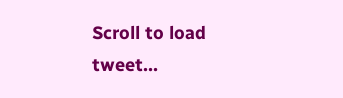Scroll to load tweet…